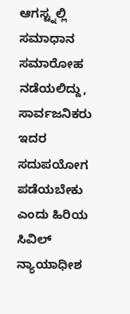ಆಗಸ್ಟ್ನಲ್ಲಿ ಸಮಾಧಾನ ಸಮಾರೋಹ ನಡೆಯಲಿದ್ದು, ಸಾರ್ವಜನಿಕರು ಇದರ ಸದುಪಯೋಗ ಪಡೆಯಬೇಕು ಎಂದು ಹಿರಿಯ ಸಿವಿಲ್ ನ್ಯಾಯಾಧೀಶ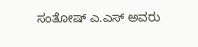ಸಂತೋಷ್ ಎ.ಎಸ್ ಅವರು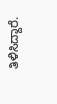ತಿಳಿಸಿದ್ದಾರೆ.